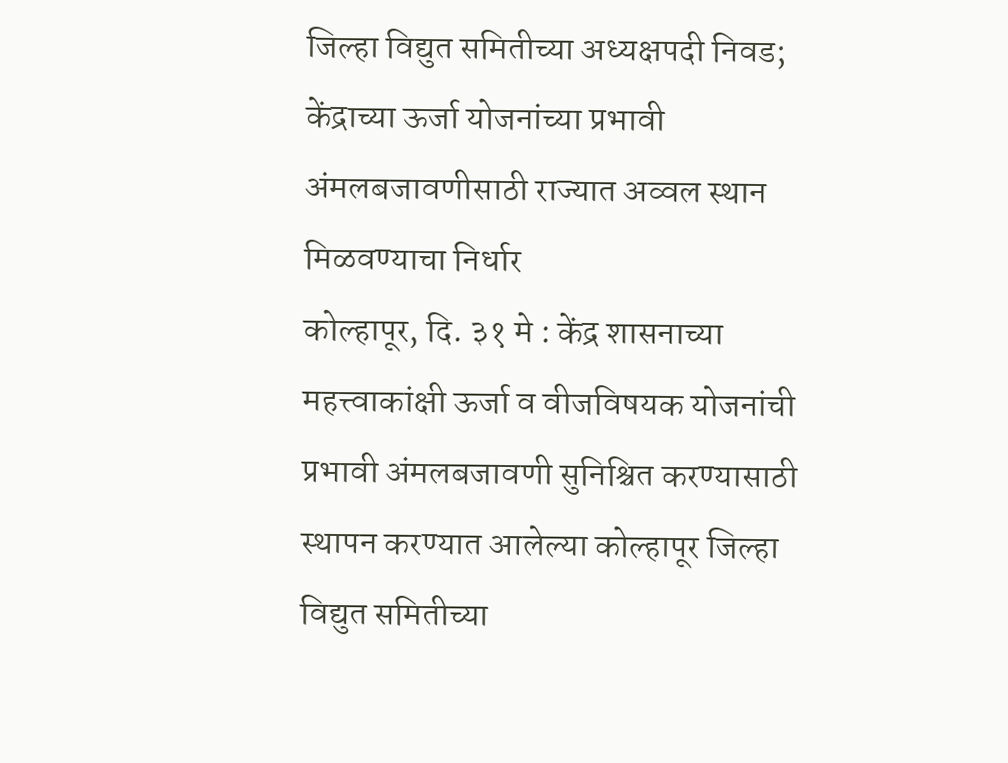जिल्हा विद्युत समितीच्या अध्यक्षपदी निवड; केंद्राच्या ऊर्जा योजनांच्या प्रभावी अंमलबजावणीसाठी राज्यात अव्वल स्थान मिळवण्याचा निर्धार
कोल्हापूर, दि. ३१ मे : केंद्र शासनाच्या महत्त्वाकांक्षी ऊर्जा व वीजविषयक योजनांची प्रभावी अंमलबजावणी सुनिश्चित करण्यासाठी स्थापन करण्यात आलेल्या कोल्हापूर जिल्हा विद्युत समितीच्या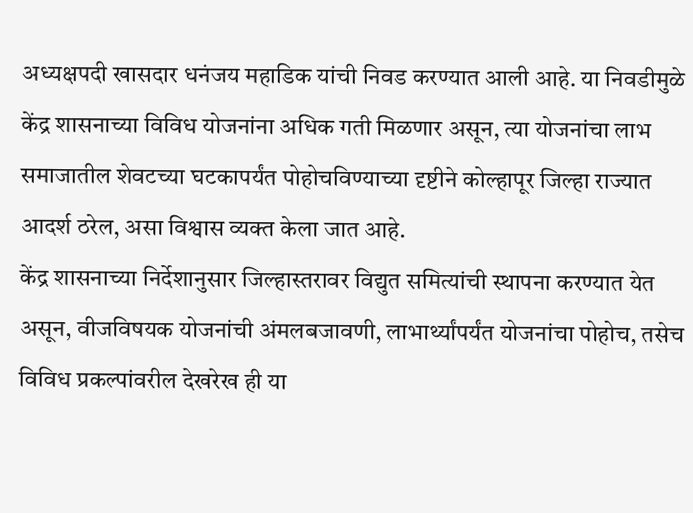अध्यक्षपदी खासदार धनंजय महाडिक यांची निवड करण्यात आली आहे. या निवडीमुळे केंद्र शासनाच्या विविध योजनांना अधिक गती मिळणार असून, त्या योजनांचा लाभ समाजातील शेवटच्या घटकापर्यंत पोहोचविण्याच्या दृष्टीने कोल्हापूर जिल्हा राज्यात आदर्श ठरेल, असा विश्वास व्यक्त केला जात आहे.
केंद्र शासनाच्या निर्देशानुसार जिल्हास्तरावर विद्युत समित्यांची स्थापना करण्यात येत असून, वीजविषयक योजनांची अंमलबजावणी, लाभार्थ्यांपर्यंत योजनांचा पोहोच, तसेच विविध प्रकल्पांवरील देखरेख ही या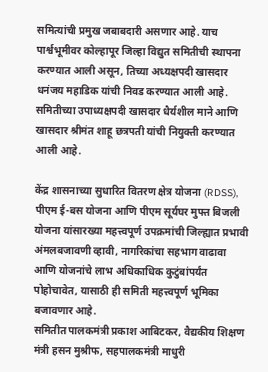समित्यांची प्रमुख जबाबदारी असणार आहे. याच पार्श्वभूमीवर कोल्हापूर जिल्हा विद्युत समितीची स्थापना करण्यात आली असून, तिच्या अध्यक्षपदी खासदार धनंजय महाडिक यांची निवड करण्यात आली आहे. समितीच्या उपाध्यक्षपदी खासदार धैर्यशील माने आणि खासदार श्रीमंत शाहू छत्रपती यांची नियुक्ती करण्यात आली आहे.

केंद्र शासनाच्या सुधारित वितरण क्षेत्र योजना (RDSS), पीएम ई-बस योजना आणि पीएम सूर्यघर मुफ्त बिजली योजना यांसारख्या महत्त्वपूर्ण उपक्रमांची जिल्ह्यात प्रभावी अंमलबजावणी व्हावी, नागरिकांचा सहभाग वाढावा आणि योजनांचे लाभ अधिकाधिक कुटुंबांपर्यंत पोहोचावेत, यासाठी ही समिती महत्त्वपूर्ण भूमिका बजावणार आहे.
समितीत पालकमंत्री प्रकाश आबिटकर, वैद्यकीय शिक्षण मंत्री हसन मुश्रीफ, सहपालकमंत्री माधुरी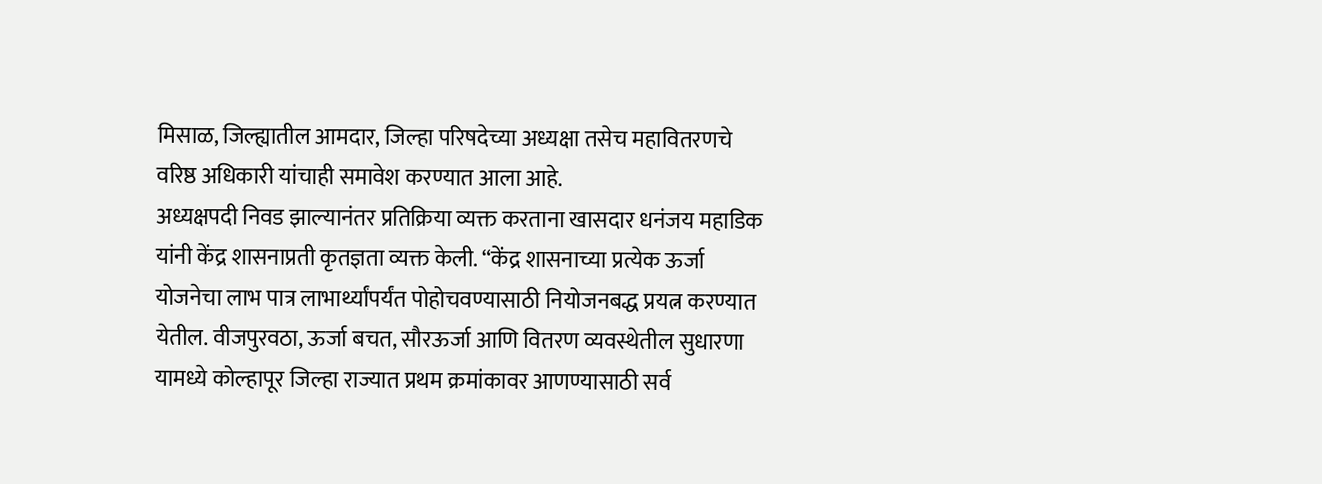मिसाळ, जिल्ह्यातील आमदार, जिल्हा परिषदेच्या अध्यक्षा तसेच महावितरणचे वरिष्ठ अधिकारी यांचाही समावेश करण्यात आला आहे.
अध्यक्षपदी निवड झाल्यानंतर प्रतिक्रिया व्यक्त करताना खासदार धनंजय महाडिक यांनी केंद्र शासनाप्रती कृतज्ञता व्यक्त केली. “केंद्र शासनाच्या प्रत्येक ऊर्जा योजनेचा लाभ पात्र लाभार्थ्यांपर्यंत पोहोचवण्यासाठी नियोजनबद्ध प्रयत्न करण्यात येतील. वीजपुरवठा, ऊर्जा बचत, सौरऊर्जा आणि वितरण व्यवस्थेतील सुधारणा यामध्ये कोल्हापूर जिल्हा राज्यात प्रथम क्रमांकावर आणण्यासाठी सर्व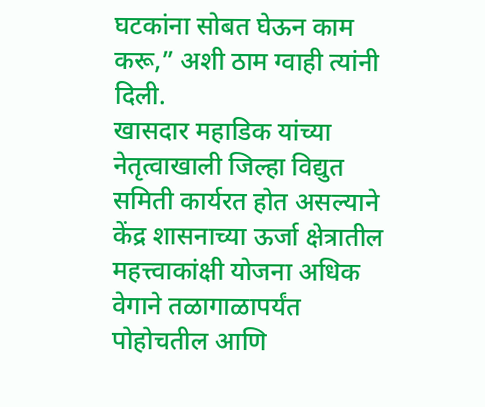घटकांना सोबत घेऊन काम करू,” अशी ठाम ग्वाही त्यांनी दिली.
खासदार महाडिक यांच्या नेतृत्वाखाली जिल्हा विद्युत समिती कार्यरत होत असल्याने केंद्र शासनाच्या ऊर्जा क्षेत्रातील महत्त्वाकांक्षी योजना अधिक वेगाने तळागाळापर्यंत पोहोचतील आणि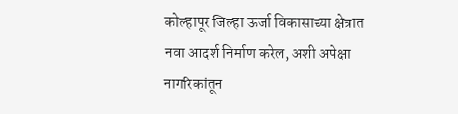कोल्हापूर जिल्हा ऊर्जा विकासाच्या क्षेत्रात नवा आदर्श निर्माण करेल, अशी अपेक्षा नागरिकांतून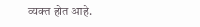व्यक्त होत आहे.